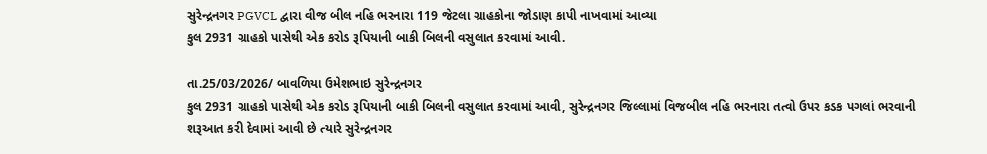સુરેન્દ્રનગર PGVCL દ્વારા વીજ બીલ નહિ ભરનારા 119 જેટલા ગ્રાહકોના જોડાણ કાપી નાખવામાં આવ્યા
કુલ 2931 ગ્રાહકો પાસેથી એક કરોડ રૂપિયાની બાકી બિલની વસુલાત કરવામાં આવી.

તા.25/03/2026/ બાવળિયા ઉમેશભાઇ સુરેન્દ્રનગર
કુલ 2931 ગ્રાહકો પાસેથી એક કરોડ રૂપિયાની બાકી બિલની વસુલાત કરવામાં આવી, સુરેન્દ્રનગર જિલ્લામાં વિજબીલ નહિ ભરનારા તત્વો ઉપર કડક પગલાં ભરવાની શરૂઆત કરી દેવામાં આવી છે ત્યારે સુરેન્દ્રનગર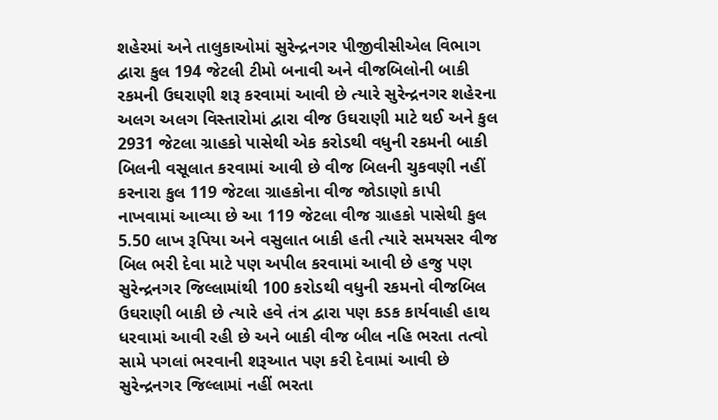શહેરમાં અને તાલુકાઓમાં સુરેન્દ્રનગર પીજીવીસીએલ વિભાગ દ્વારા કુલ 194 જેટલી ટીમો બનાવી અને વીજબિલોની બાકી રકમની ઉઘરાણી શરૂ કરવામાં આવી છે ત્યારે સુરેન્દ્રનગર શહેરના અલગ અલગ વિસ્તારોમાં દ્વારા વીજ ઉઘરાણી માટે થઈ અને કુલ 2931 જેટલા ગ્રાહકો પાસેથી એક કરોડથી વધુની રકમની બાકી બિલની વસૂલાત કરવામાં આવી છે વીજ બિલની ચુકવણી નહીં કરનારા કુલ 119 જેટલા ગ્રાહકોના વીજ જોડાણો કાપી નાખવામાં આવ્યા છે આ 119 જેટલા વીજ ગ્રાહકો પાસેથી કુલ 5.50 લાખ રૂપિયા અને વસુલાત બાકી હતી ત્યારે સમયસર વીજ બિલ ભરી દેવા માટે પણ અપીલ કરવામાં આવી છે હજુ પણ સુરેન્દ્રનગર જિલ્લામાંથી 100 કરોડથી વધુની રકમનો વીજબિલ ઉઘરાણી બાકી છે ત્યારે હવે તંત્ર દ્વારા પણ કડક કાર્યવાહી હાથ ધરવામાં આવી રહી છે અને બાકી વીજ બીલ નહિ ભરતા તત્વો સામે પગલાં ભરવાની શરૂઆત પણ કરી દેવામાં આવી છે સુરેન્દ્રનગર જિલ્લામાં નહીં ભરતા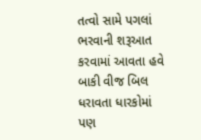તત્વો સામે પગલાં ભરવાની શરૂઆત કરવામાં આવતા હવે બાકી વીજ બિલ ધરાવતા ધારકોમાં પણ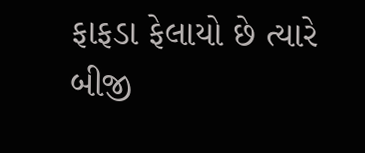ફાફડા ફેલાયો છે ત્યારે બીજી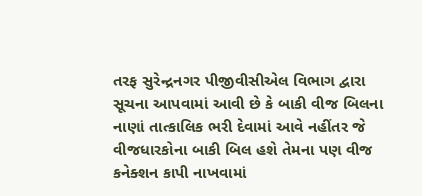તરફ સુરેન્દ્રનગર પીજીવીસીએલ વિભાગ દ્વારા સૂચના આપવામાં આવી છે કે બાકી વીજ બિલના નાણાં તાત્કાલિક ભરી દેવામાં આવે નહીંતર જે વીજધારકોના બાકી બિલ હશે તેમના પણ વીજ કનેક્શન કાપી નાખવામાં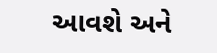આવશે અને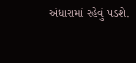અંધારામાં રહેવું પડશે.